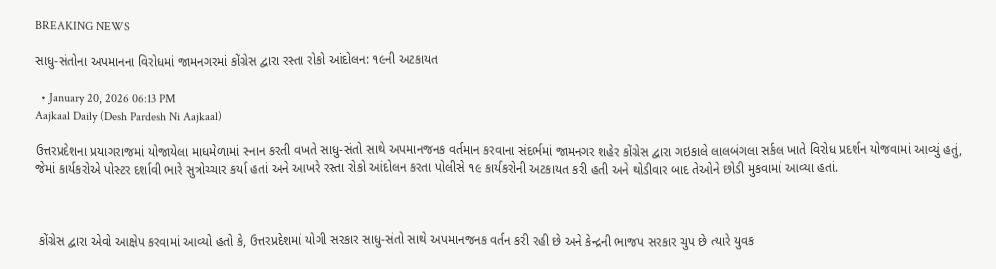BREAKING NEWS

સાધુ-સંતોના અપમાનના વિરોધમાં જામનગરમાં કોંગ્રેસ દ્વારા રસ્તા રોકો આંદોલન: ૧૯ની અટકાયત

  • January 20, 2026 06:13 PM
Aajkaal Daily (Desh Pardesh Ni Aajkaal)

ઉત્તરપ્રદેશના પ્રયાગરાજમાં યોજાયેલા માધમેળામાં સ્નાન કરતી વખતે સાધુ-સંતો સાથે અપમાનજનક વર્તમાન કરવાના સંદર્ભમાં જામનગર શહેર કોંગ્રેસ દ્વારા ગઇકાલે લાલબંગલા સર્કલ ખાતે વિરોધ પ્રદર્શન યોજવામાં આવ્યું હતું, જેમાં કાર્યકરોએ પોસ્ટર દર્શાવી ભારે સુત્રોચ્ચાર કર્યા હતાં અને આખરે રસ્તા રોકો આંદોલન કરતા પોલીસે ૧૯ કાર્યકરોની અટકાયત કરી હતી અને થોડીવાર બાદ તેઓને છોડી મુકવામાં આવ્યા હતાં.



 કોંગ્રેસ દ્વારા એવો આક્ષેપ કરવામાં આવ્યો હતો કે, ઉત્તરપ્રદેશમાં યોગી સરકાર સાધુ-સંતો સાથે અપમાનજનક વર્તન કરી રહી છે અને કેન્દ્રની ભાજપ સરકાર ચુપ છે ત્યારે યુવક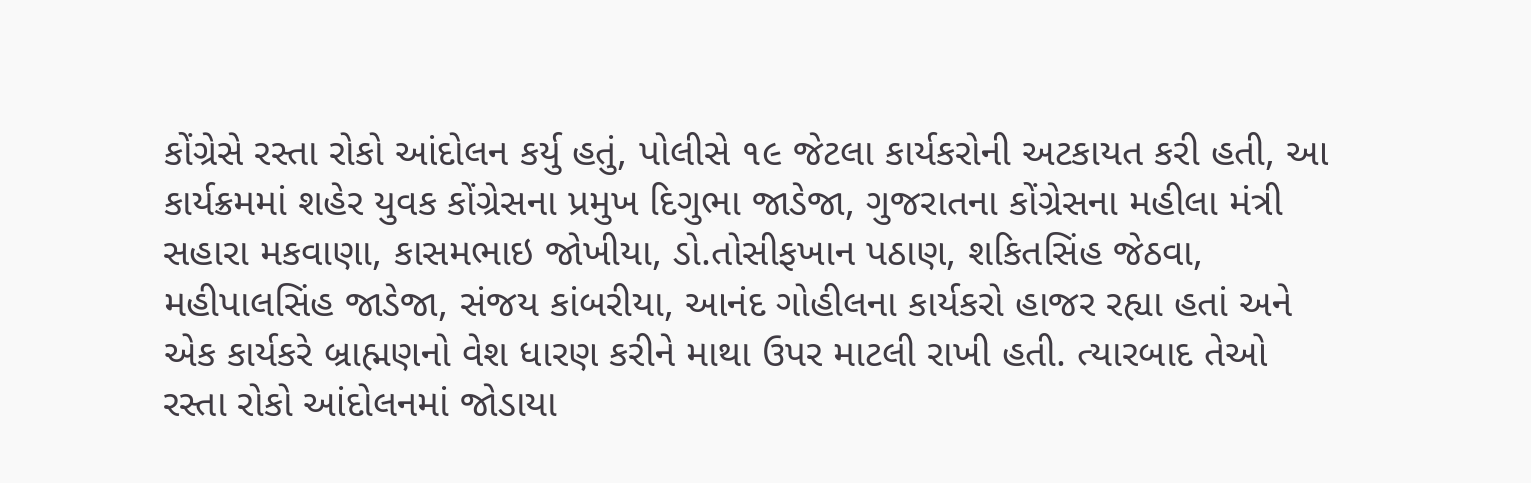કોંગ્રેસે રસ્તા રોકો આંદોલન કર્યુ હતું, પોલીસે ૧૯ જેટલા કાર્યકરોની અટકાયત કરી હતી, આ કાર્યક્રમમાં શહેર યુવક કોંગ્રેસના પ્રમુખ દિગુભા જાડેજા, ગુજરાતના કોંગ્રેસના મહીલા મંત્રી સહારા મકવાણા, કાસમભાઇ જોખીયા, ડો.તોસીફખાન પઠાણ, શકિતસિંહ જેઠવા, મહીપાલસિંહ જાડેજા, સંજય કાંબરીયા, આનંદ ગોહીલના કાર્યકરો હાજર રહ્યા હતાં અને એક કાર્યકરે બ્રાહ્મણનો વેશ ધારણ કરીને માથા ઉપર માટલી રાખી હતી. ત્યારબાદ તેઓ રસ્તા રોકો આંદોલનમાં જોડાયા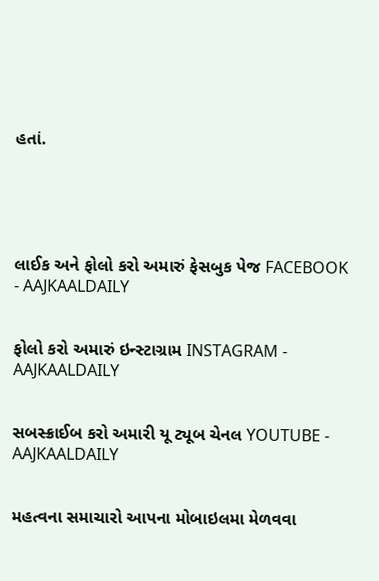હતાં.





લાઈક અને ફોલો કરો અમારું ફેસબુક પેજ FACEBOOK - AAJKAALDAILY


ફોલો કરો અમારું ઇન્સ્ટાગ્રામ INSTAGRAM - AAJKAALDAILY


સબસ્ક્રાઈબ કરો અમારી યૂ ટ્યૂબ ચેનલ YOUTUBE - AAJKAALDAILY


મહત્વના સમાચારો આપના મોબાઇલમા મેળવવા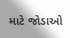માટે જોડાઓ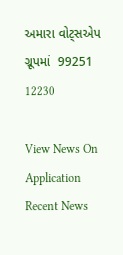અમારા વોટ્સએપ ગ્રૂપમાં  99251 12230

View News On Application
Recent News